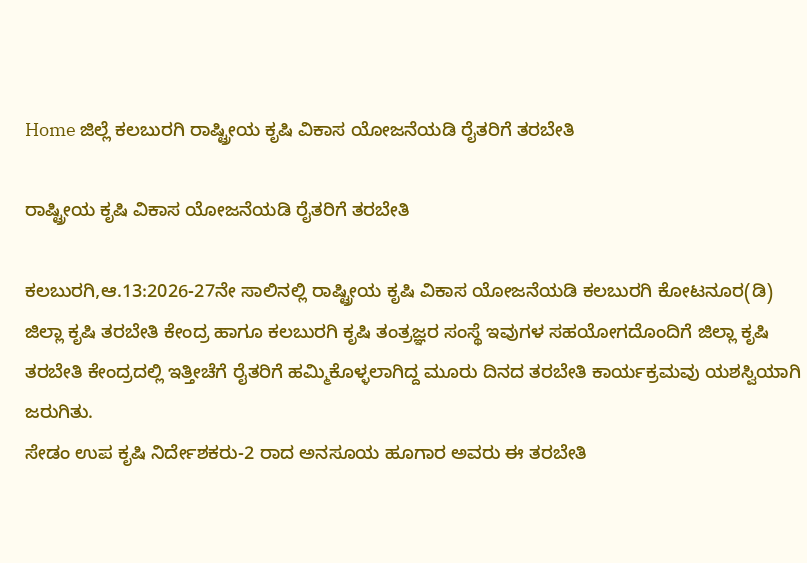Home ಜಿಲ್ಲೆ ಕಲಬುರಗಿ ರಾಷ್ಟ್ರೀಯ ಕೃಷಿ ವಿಕಾಸ ಯೋಜನೆಯಡಿ ರೈತರಿಗೆ ತರಬೇತಿ

ರಾಷ್ಟ್ರೀಯ ಕೃಷಿ ವಿಕಾಸ ಯೋಜನೆಯಡಿ ರೈತರಿಗೆ ತರಬೇತಿ

ಕಲಬುರಗಿ,ಆ.13:2026-27ನೇ ಸಾಲಿನಲ್ಲಿ ರಾಷ್ಟ್ರೀಯ ಕೃಷಿ ವಿಕಾಸ ಯೋಜನೆಯಡಿ ಕಲಬುರಗಿ ಕೋಟನೂರ(ಡಿ) ಜಿಲ್ಲಾ ಕೃಷಿ ತರಬೇತಿ ಕೇಂದ್ರ ಹಾಗೂ ಕಲಬುರಗಿ ಕೃಷಿ ತಂತ್ರಜ್ಞರ ಸಂಸ್ಥೆ ಇವುಗಳ ಸಹಯೋಗದೊಂದಿಗೆ ಜಿಲ್ಲಾ ಕೃಷಿ ತರಬೇತಿ ಕೇಂದ್ರದಲ್ಲಿ ಇತ್ತೀಚೆಗೆ ರೈತರಿಗೆ ಹಮ್ಮಿಕೊಳ್ಳಲಾಗಿದ್ದ ಮೂರು ದಿನದ ತರಬೇತಿ ಕಾರ್ಯಕ್ರಮವು ಯಶಸ್ವಿಯಾಗಿ ಜರುಗಿತು.
ಸೇಡಂ ಉಪ ಕೃಷಿ ನಿರ್ದೇಶಕರು-2 ರಾದ ಅನಸೂಯ ಹೂಗಾರ ಅವರು ಈ ತರಬೇತಿ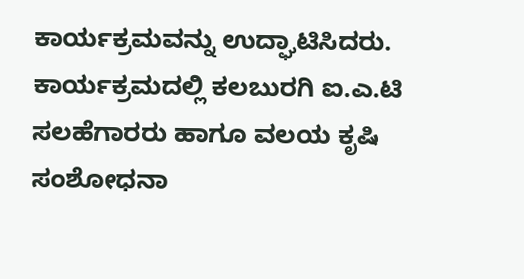ಕಾರ್ಯಕ್ರಮವನ್ನು ಉದ್ಘಾಟಿಸಿದರು. ಕಾರ್ಯಕ್ರಮದಲ್ಲಿ ಕಲಬುರಗಿ ಐ.ಎ.ಟಿ ಸಲಹೆಗಾರರು ಹಾಗೂ ವಲಯ ಕೃಷಿ ಸಂಶೋಧನಾ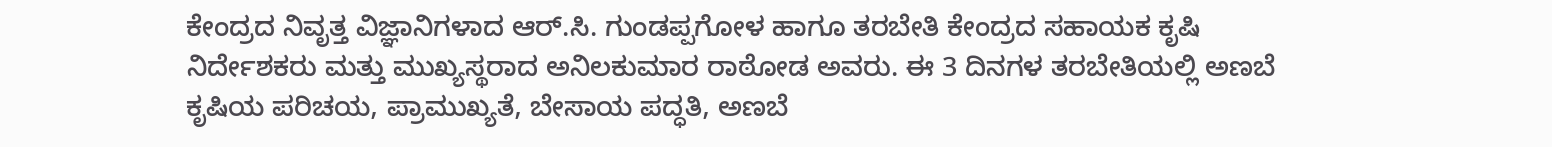ಕೇಂದ್ರದ ನಿವೃತ್ತ ವಿಜ್ಞಾನಿಗಳಾದ ಆರ್.ಸಿ. ಗುಂಡಪ್ಪಗೋಳ ಹಾಗೂ ತರಬೇತಿ ಕೇಂದ್ರದ ಸಹಾಯಕ ಕೃಷಿ ನಿರ್ದೇಶಕರು ಮತ್ತು ಮುಖ್ಯಸ್ಥರಾದ ಅನಿಲಕುಮಾರ ರಾಠೋಡ ಅವರು. ಈ 3 ದಿನಗಳ ತರಬೇತಿಯಲ್ಲಿ ಅಣಬೆ ಕೃಷಿಯ ಪರಿಚಯ, ಪ್ರಾಮುಖ್ಯತೆ, ಬೇಸಾಯ ಪದ್ಧತಿ, ಅಣಬೆ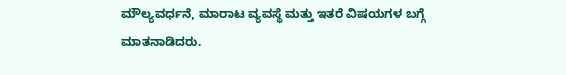ಮೌಲ್ಯವರ್ಧನೆ, ಮಾರಾಟ ವ್ಯವಸ್ಥೆ ಮತ್ತು ಇತರೆ ವಿಷಯಗಳ ಬಗ್ಗೆ ಮಾತನಾಡಿದರು.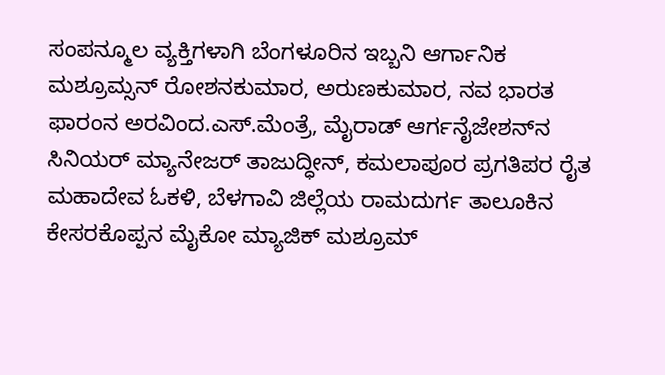ಸಂಪನ್ಮೂಲ ವ್ಯಕ್ತಿಗಳಾಗಿ ಬೆಂಗಳೂರಿನ ಇಬ್ಬನಿ ಆರ್ಗಾನಿಕ ಮಶ್ರೂಮ್ಸನ್ ರೋಶನಕುಮಾರ, ಅರುಣಕುಮಾರ, ನವ ಭಾರತ ಫಾರಂನ ಅರವಿಂದ.ಎಸ್.ಮೆಂತ್ರೆ, ಮೈರಾಡ್ ಆರ್ಗನೈಜೇಶನ್‍ನ ಸಿನಿಯರ್ ಮ್ಯಾನೇಜರ್ ತಾಜುದ್ಧೀನ್, ಕಮಲಾಪೂರ ಪ್ರಗತಿಪರ ರೈತ ಮಹಾದೇವ ಓಕಳಿ, ಬೆಳಗಾವಿ ಜಿಲ್ಲೆಯ ರಾಮದುರ್ಗ ತಾಲೂಕಿನ ಕೇಸರಕೊಪ್ಪನ ಮೈಕೋ ಮ್ಯಾಜಿಕ್ ಮಶ್ರೂಮ್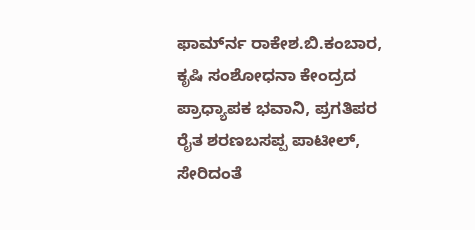ಫಾರ್ಮ್‍ನ ರಾಕೇಶ.ಬಿ.ಕಂಬಾರ, ಕೃಷಿ ಸಂಶೋಧನಾ ಕೇಂದ್ರದ ಪ್ರಾಧ್ಯಾಪಕ ಭವಾನಿ, ಪ್ರಗತಿಪರ ರೈತ ಶರಣಬಸಪ್ಪ ಪಾಟೀಲ್, ಸೇರಿದಂತೆ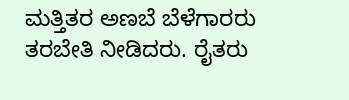ಮತ್ತಿತರ ಅಣಬೆ ಬೆಳೆಗಾರರು ತರಬೇತಿ ನೀಡಿದರು. ರೈತರು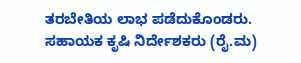ತರಬೇತಿಯ ಲಾಭ ಪಡೆದುಕೊಂಡರು.
ಸಹಾಯಕ ಕೃಷಿ ನಿರ್ದೇಶಕರು (ರೈ.ಮ)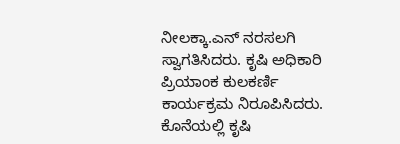ನೀಲಕ್ಕಾ.ಎನ್ ನರಸಲಗಿ ಸ್ವಾಗತಿಸಿದರು. ಕೃಷಿ ಅಧಿಕಾರಿ ಪ್ರಿಯಾಂಕ ಕುಲಕರ್ಣಿ ಕಾರ್ಯಕ್ರಮ ನಿರೂಪಿಸಿದರು. ಕೊನೆಯಲ್ಲಿ ಕೃಷಿ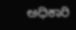ಅಧಿಕಾರಿ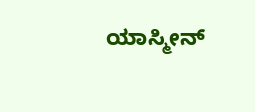ಯಾಸ್ಮೀನ್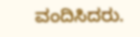ವಂದಿಸಿದರು.